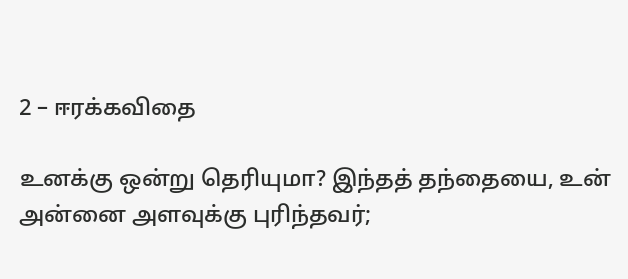2 – ஈரக்கவிதை

உனக்கு ஒன்று தெரியுமா? இந்தத் தந்தையை, உன் அன்னை அளவுக்கு புரிந்தவர்;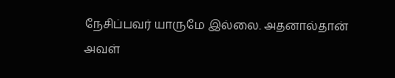நேசிப்பவர் யாருமே இல்லை. அதனால்தான் அவள்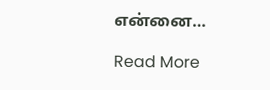என்னை…

Read More